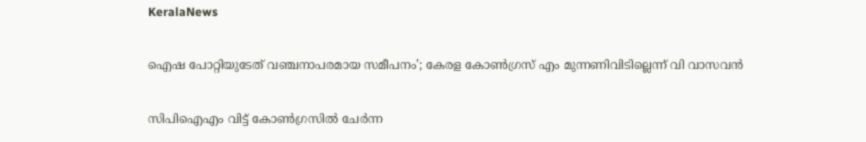KeralaNews

ഐഷ പോറ്റിയുടേത് വഞ്ചനാപരമായ സമീപനം’; കേരള കോൺഗ്രസ് എം മുന്നണിവിടില്ലെന്ന് വി വാസവൻ

സിപിഐഎം വിട്ട് കോൺഗ്രസിൽ ചേർന്ന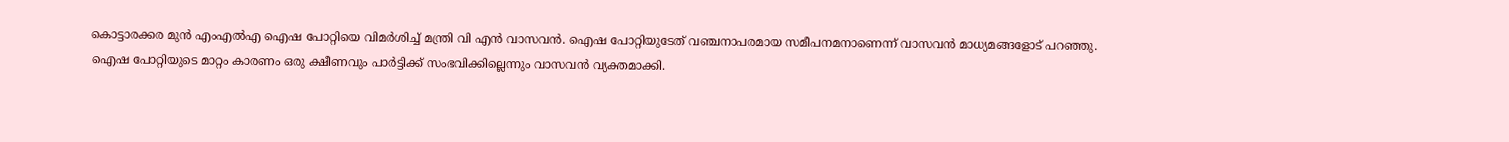കൊട്ടാരക്കര മുൻ എംഎൽഎ ഐഷ പോറ്റിയെ വിമർശിച്ച് മന്ത്രി വി എൻ വാസവൻ. ഐഷ പോറ്റിയുടേത് വഞ്ചനാപരമായ സമീപനമനാണെന്ന് വാസവൻ മാധ്യമങ്ങളോട് പറഞ്ഞു. ഐഷ പോറ്റിയുടെ മാറ്റം കാരണം ഒരു ക്ഷീണവും പാർട്ടിക്ക് സംഭവിക്കില്ലെന്നും വാസവൻ വ്യക്തമാക്കി.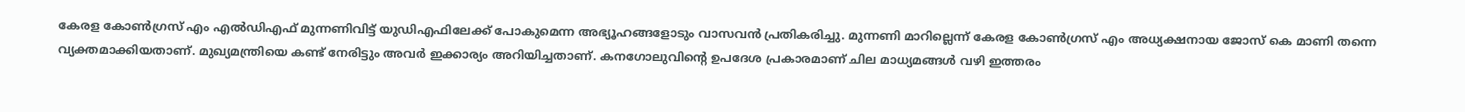കേരള കോൺഗ്രസ് എം എൽഡിഎഫ് മുന്നണിവിട്ട് യുഡിഎഫിലേക്ക് പോകുമെന്ന അഭ്യൂഹങ്ങളോടും വാസവൻ പ്രതികരിച്ചു. മുന്നണി മാറില്ലെന്ന് കേരള കോൺഗ്രസ് എം അധ്യക്ഷനായ ജോസ് കെ മാണി തന്നെ വ്യക്തമാക്കിയതാണ്. മുഖ്യമന്ത്രിയെ കണ്ട് നേരിട്ടും അവർ ഇക്കാര്യം അറിയിച്ചതാണ്. കനഗോലുവിന്റെ ഉപദേശ പ്രകാരമാണ് ചില മാധ്യമങ്ങൾ വഴി ഇത്തരം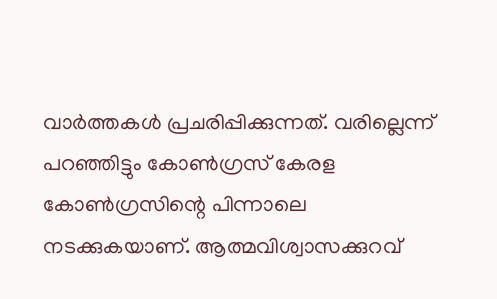വാർത്തകൾ പ്രചരിപ്പിക്കുന്നത്. വരില്ലെന്ന് പറഞ്ഞിട്ടും കോൺഗ്രസ് കേരള കോൺഗ്രസിന്റെ പിന്നാലെ നടക്കുകയാണ്. ആത്മവിശ്വാസക്കുറവ്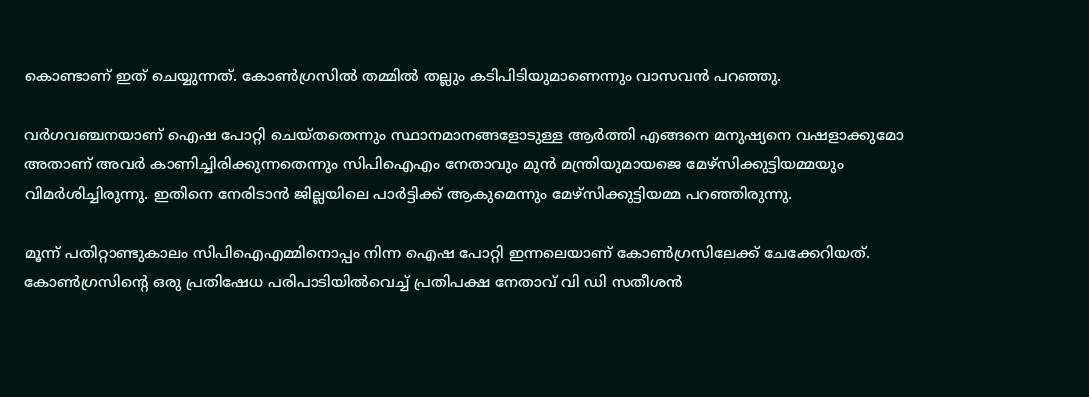കൊണ്ടാണ് ഇത് ചെയ്യുന്നത്. കോൺഗ്രസിൽ തമ്മിൽ തല്ലും കടിപിടിയുമാണെന്നും വാസവൻ പറഞ്ഞു.

വർഗവഞ്ചനയാണ് ഐഷ പോറ്റി ചെയ്തതെന്നും സ്ഥാനമാനങ്ങളോടുള്ള ആർത്തി എങ്ങനെ മനുഷ്യനെ വഷളാക്കുമോ അതാണ് അവർ കാണിച്ചിരിക്കുന്നതെന്നും സിപിഐഎം നേതാവും മുൻ മന്ത്രിയുമായജെ മേഴ്സിക്കുട്ടിയമ്മയും വിമർശിച്ചിരുന്നു. ഇതിനെ നേരിടാൻ ജില്ലയിലെ പാർട്ടിക്ക് ആകുമെന്നും മേഴ്സിക്കുട്ടിയമ്മ പറഞ്ഞിരുന്നു.

മൂന്ന് പതിറ്റാണ്ടുകാലം സിപിഐഎമ്മിനൊപ്പം നിന്ന ഐഷ പോറ്റി ഇന്നലെയാണ് കോൺഗ്രസിലേക്ക് ചേക്കേറിയത്. കോൺഗ്രസിന്റെ ഒരു പ്രതിഷേധ പരിപാടിയിൽവെച്ച് പ്രതിപക്ഷ നേതാവ് വി ഡി സതീശൻ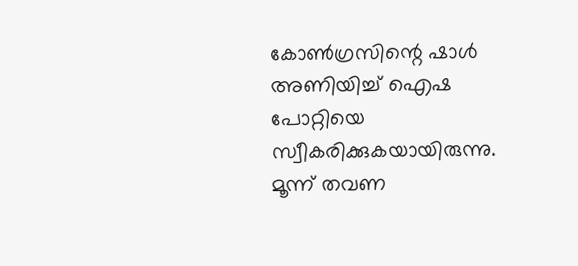കോൺഗ്രസിന്റെ ഷാൾ അണിയിച്ച് ഐഷ പോറ്റിയെ സ്വീകരിക്കുകയായിരുന്നു. മൂന്ന് തവണ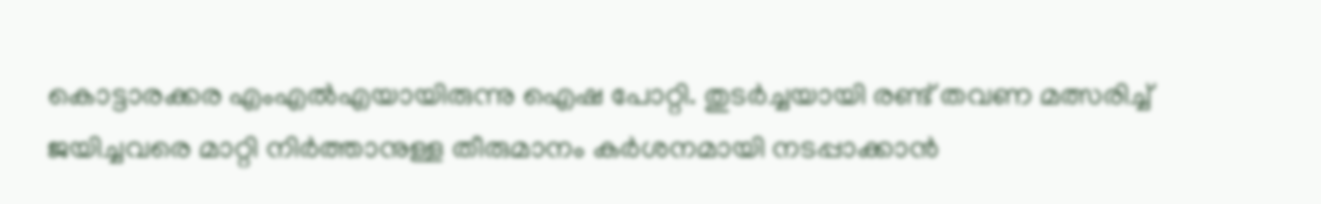കൊട്ടാരക്കര എംഎൽഎയായിരുന്നു ഐഷ പോറ്റി. തുടര്‍ച്ചയായി രണ്ട് തവണ മത്സരിച്ച് ജയിച്ചവരെ മാറ്റി നിര്‍ത്താനുള്ള തീരുമാനം കര്‍ശനമായി നടപ്പാക്കാന്‍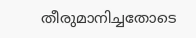തീരുമാനിച്ചതോടെ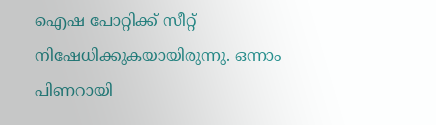ഐഷ പോറ്റിക്ക് സീറ്റ് നിഷേധിക്കുകയായിരുന്നു. ഒന്നാം പിണറായി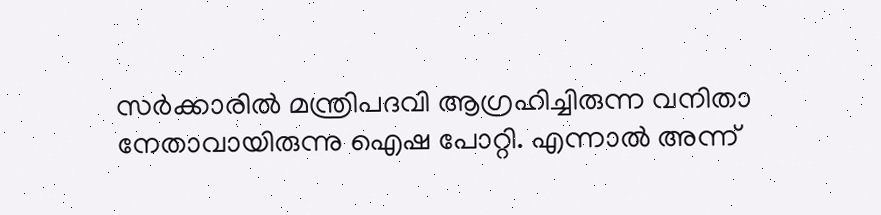സര്‍ക്കാരില്‍ മന്ത്രിപദവി ആഗ്രഹിച്ചിരുന്ന വനിതാ നേതാവായിരുന്നു ഐഷ പോറ്റി. എന്നാല്‍ അന്ന്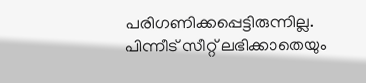പരിഗണിക്കപ്പെട്ടിരുന്നില്ല. പിന്നീട് സീറ്റ് ലഭിക്കാതെയും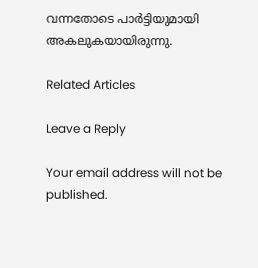വന്നതോടെ പാര്‍ട്ടിയുമായി അകലുകയായിരുന്നു.

Related Articles

Leave a Reply

Your email address will not be published.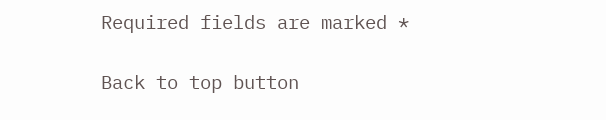Required fields are marked *

Back to top button